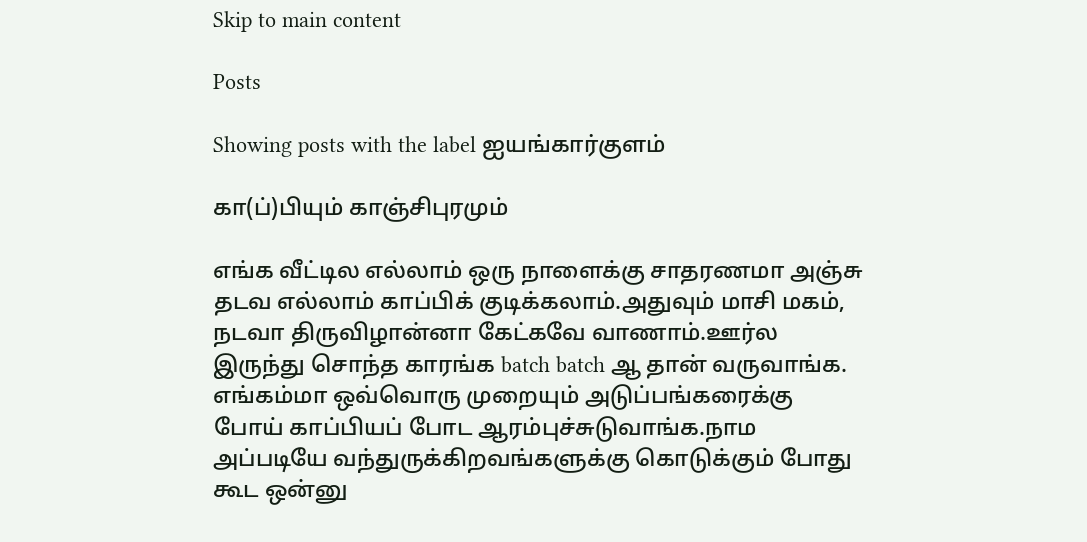Skip to main content

Posts

Showing posts with the label ஐயங்கார்குளம்

கா(ப்)பியும் காஞ்சிபுரமும்

எங்க‌ வீட்டில‌ எல்லாம் ஒரு நாளைக்கு சாதரணமா அஞ்சு த‌ட‌வ‌ எல்லாம் காப்பிக் குடிக்க‌லாம்.அதுவும் மாசி மக‌ம், ந‌ட‌வா திருவிழான்னா கேட்க‌வே வாணாம்.ஊர்ல‌ இருந்து சொந்த‌ கார‌ங்க‌ batch batch ஆ தான் வ‌ருவாங்க‌. எங்க‌ம்மா ஒவ்வொரு முறையும் அடுப்ப‌ங்க‌ரைக்கு போய் காப்பிய‌ப் போட‌ ஆர‌ம்புச்சுடுவாங்க‌.நாம‌ அப்ப‌டியே வ‌ந்துருக்கிற‌வ‌ங்களுக்கு கொடுக்கும் போது கூட‌ ஒன்னு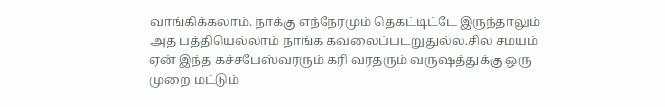வாங்கிக்கலாம். நாக்கு எந்நேரமும் தெகட்டிட்டே இருந்தாலும் அத பத்தியெல்லாம் நாங்க கவலைப்படறுதுல்ல.சில சமயம் ஏன் இந்த கச்சபேஸ்வரரும் கரி வரதரும் வருஷத்துக்கு ஒரு முறை மட்டும்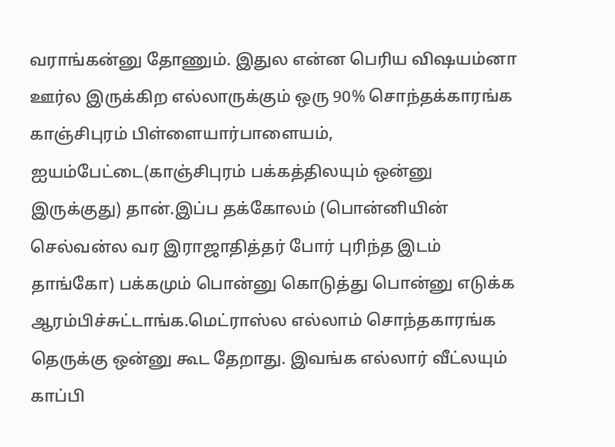வராங்கன்னு தோணும். இதுல‌ என்ன‌ பெரிய‌ விஷ‌ய‌ம்னா ஊர்ல‌ இருக்கிற‌ எல்லாருக்கும் ஒரு 90% சொந்தக்காரங்க காஞ்சிபுரம் பிள்ளையார்பாளையம், ஐயம்பேட்டை(காஞ்சிபுரம் பக்கத்திலயும் ஒன்னு இருக்குது) தான்.இப்ப தக்கோலம் (பொன்னியின் செல்வன்ல வர இராஜாதித்தர் போர் புரிந்த இடம் தாங்கோ) பக்கமும் பொன்னு கொடுத்து பொன்னு எடுக்க ஆரம்பிச்சுட்டாங்க.மெட்ராஸ்ல எல்லாம் சொந்தகாரங்க தெருக்கு ஒன்னு கூட தேறாது. இவங்க எல்லார் வீட்லயும் காப்பி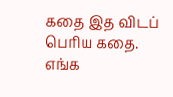கதை இத விடப் பெரிய கதை. எங்க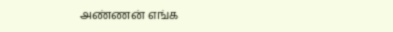அண்ணன் எங்க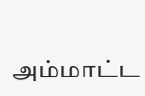அம்மாட்ட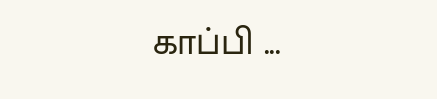காப்பி ...